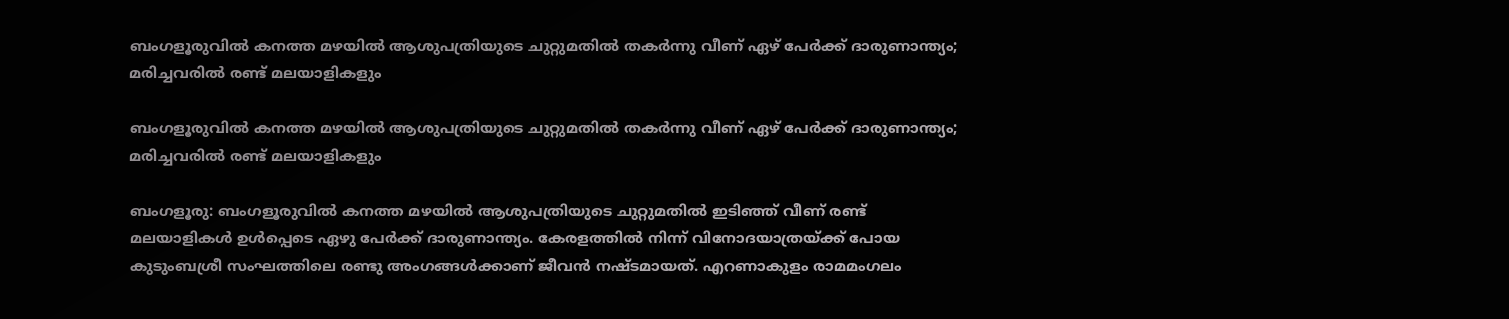ബംഗളൂരുവിൽ കനത്ത മഴയിൽ ആശുപത്രിയുടെ ചുറ്റുമതിൽ തകർന്നു വീണ് ഏഴ് പേർക്ക് ദാരുണാന്ത്യം; മരിച്ചവരിൽ രണ്ട് മലയാളികളും

ബംഗളൂരുവിൽ കനത്ത മഴയിൽ ആശുപത്രിയുടെ ചുറ്റുമതിൽ തകർന്നു വീണ് ഏഴ് പേർക്ക് ദാരുണാന്ത്യം; മരിച്ചവരിൽ രണ്ട് മലയാളികളും

ബംഗളൂരു: ബംഗളൂരുവില്‍ കനത്ത മഴയില്‍ ആശുപത്രിയുടെ ചുറ്റുമതില്‍ ഇടിഞ്ഞ് വീണ് രണ്ട് മലയാളികള്‍ ഉള്‍പ്പെടെ ഏഴു പേര്‍ക്ക് ദാരുണാന്ത്യം. കേരളത്തില്‍ നിന്ന് വിനോദയാത്രയ്ക്ക് പോയ കുടുംബശ്രീ സംഘത്തിലെ രണ്ടു അംഗങ്ങള്‍ക്കാണ് ജീവന്‍ നഷ്ടമായത്. എറണാകുളം രാമമംഗലം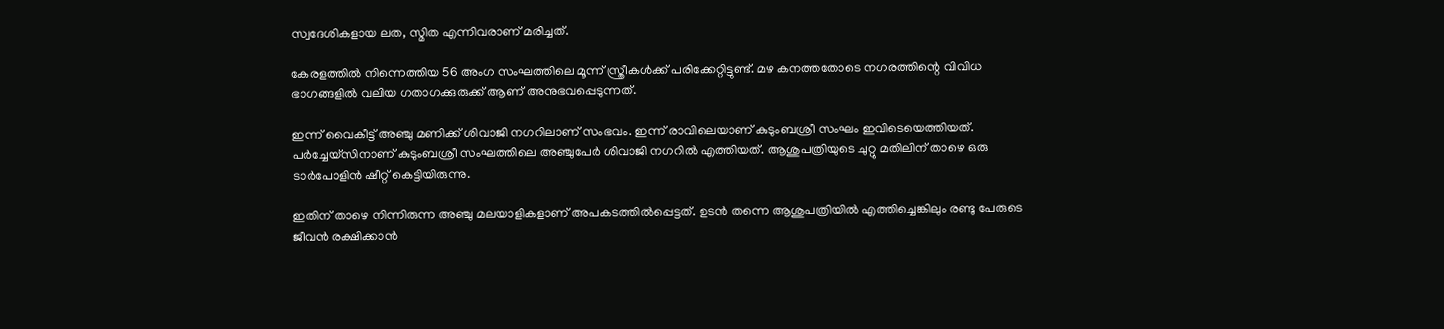സ്വദേശികളായ ലത, സ്മിത എന്നിവരാണ് മരിച്ചത്.

കേരളത്തില്‍ നിന്നെത്തിയ 56 അംഗ സംഘത്തിലെ മൂന്ന് സ്ത്രീകള്‍ക്ക് പരിക്കേറ്റിട്ടുണ്ട്. മഴ കനത്തതോടെ നഗരത്തിന്റെ വിവിധ ഭാഗങ്ങളില്‍ വലിയ ഗതാഗക്കുരുക്ക് ആണ് അനുഭവപ്പെടുന്നത്.

ഇന്ന് വൈകീട്ട് അഞ്ചു മണിക്ക് ശിവാജി നഗറിലാണ് സംഭവം. ഇന്ന് രാവിലെയാണ് കുടുംബശ്രീ സംഘം ഇവിടെയെത്തിയത്. പര്‍ച്ചേയ്‌സിനാണ് കുടുംബശ്രീ സംഘത്തിലെ അഞ്ചുപേര്‍ ശിവാജി നഗറില്‍ എത്തിയത്. ആശുപത്രിയുടെ ചുറ്റു മതിലിന് താഴെ ഒരു ടാര്‍പോളിന്‍ ഷീറ്റ് കെട്ടിയിരുന്നു.

ഇതിന് താഴെ നിന്നിരുന്ന അഞ്ചു മലയാളികളാണ് അപകടത്തില്‍പ്പെട്ടത്. ഉടന്‍ തന്നെ ആശുപത്രിയില്‍ എത്തിച്ചെങ്കിലും രണ്ടു പേരുടെ ജീവന്‍ രക്ഷിക്കാന്‍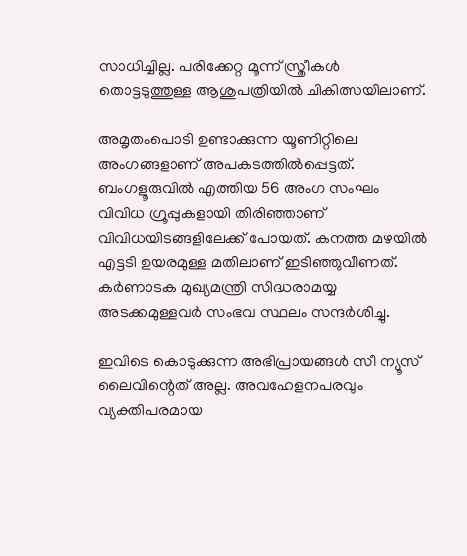സാധിച്ചില്ല. പരിക്കേറ്റ മൂന്ന് സ്ത്രീകള്‍ തൊട്ടടുത്തുള്ള ആശുപത്രിയില്‍ ചികിത്സയിലാണ്.

അമൃതംപൊടി ഉണ്ടാക്കുന്ന യൂണിറ്റിലെ അംഗങ്ങളാണ് അപകടത്തില്‍പ്പെട്ടത്. ബംഗളൂരുവില്‍ എത്തിയ 56 അംഗ സംഘം വിവിധ ഗ്രൂപ്പുകളായി തിരിഞ്ഞാണ് വിവിധയിടങ്ങളിലേക്ക് പോയത്. കനത്ത മഴയില്‍ എട്ടടി ഉയരമുള്ള മതിലാണ് ഇടിഞ്ഞുവീണത്. കര്‍ണാടക മുഖ്യമന്ത്രി സിദ്ധരാമയ്യ അടക്കമുള്ളവര്‍ സംഭവ സ്ഥലം സന്ദര്‍ശിച്ചു.

ഇവിടെ കൊടുക്കുന്ന അഭിപ്രായങ്ങള്‍ സീ ന്യൂസ് ലൈവിന്റെത് അല്ല. അവഹേളനപരവും വ്യക്തിപരമായ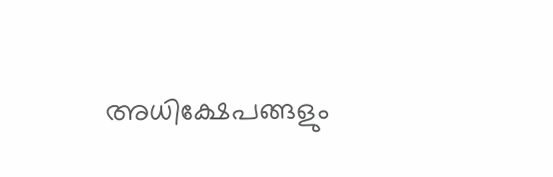അധിക്ഷേപങ്ങളും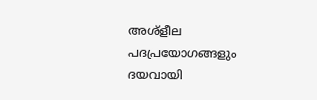അശ്‌ളീല പദപ്രയോഗങ്ങളും ദയവായി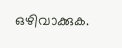ഒഴിവാക്കുക.